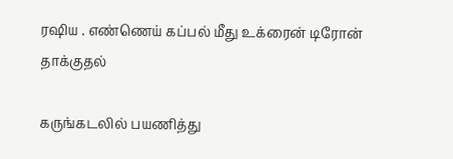ரஷிய . எண்ணெய் கப்பல் மீது உக்ரைன் டிரோன் தாக்குதல்

கருங்கடலில் பயணித்து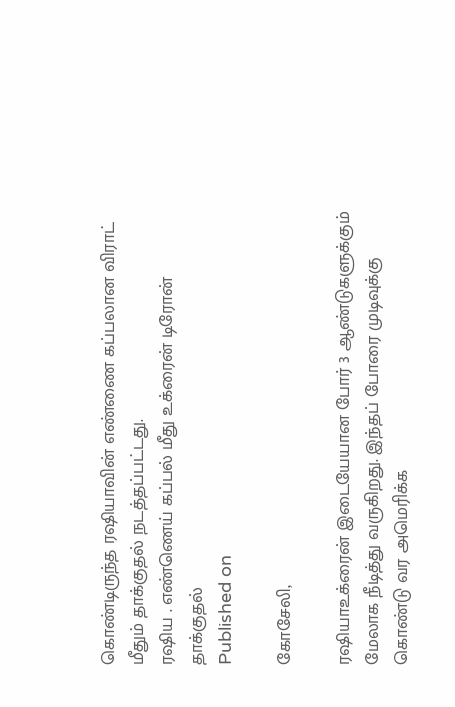கொண்டிருந்த ரஷியாவின் எண்ணை கப்பலான விராட் மீதும் தாக்குதல் நடத்தப்பட்டது.
ரஷிய . எண்ணெய் கப்பல் மீது உக்ரைன் டிரோன் தாக்குதல்
Published on

கோசேலி,

ரஷியாஉக்ரைன் இடையேயான போர் 3 ஆண்டுகளுக்கும் மேலாக நீடித்து வருகிறது. இந்தப் போரை முடிவுக்கு கொண்டு வர அமெரிக்க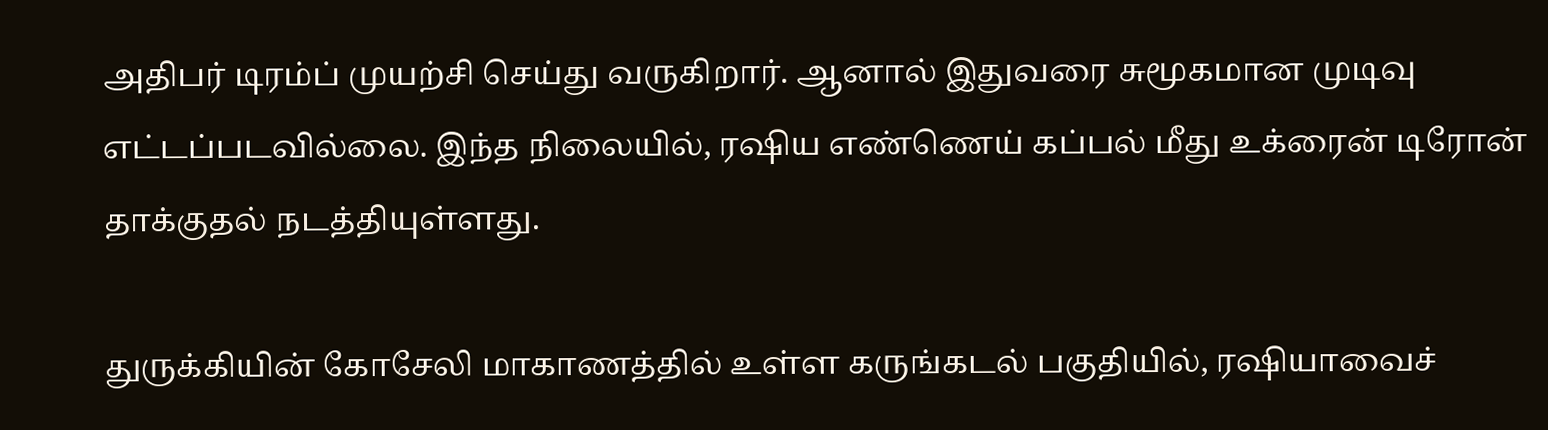அதிபர் டிரம்ப் முயற்சி செய்து வருகிறார். ஆனால் இதுவரை சுமூகமான முடிவு எட்டப்படவில்லை. இந்த நிலையில், ரஷிய எண்ணெய் கப்பல் மீது உக்ரைன் டிரோன் தாக்குதல் நடத்தியுள்ளது.

துருக்கியின் கோசேலி மாகாணத்தில் உள்ள கருங்கடல் பகுதியில், ரஷியாவைச்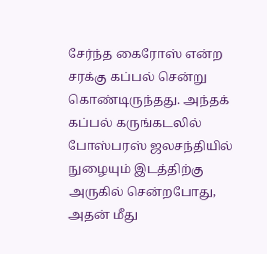சேர்ந்த கைரோஸ் என்ற சரக்கு கப்பல் சென்று கொண்டிருந்தது. அந்தக் கப்பல் கருங்கடலில் போஸ்பரஸ் ஜலசந்தியில் நுழையும் இடத்திற்கு அருகில் சென்றபோது, அதன் மீது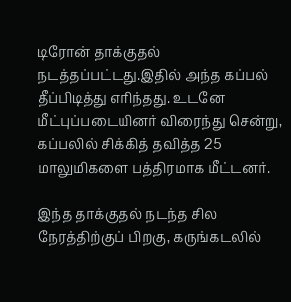டிரோன் தாக்குதல் நடத்தப்பட்டது.இதில் அந்த கப்பல் தீப்பிடித்து எரிந்தது. உடனே மீட்புப்படையினர் விரைந்து சென்று, கப்பலில் சிக்கித் தவித்த 25 மாலுமிகளை பத்திரமாக மீட்டனர்.

இந்த தாக்குதல் நடந்த சில நேரத்திற்குப் பிறகு, கருங்கடலில்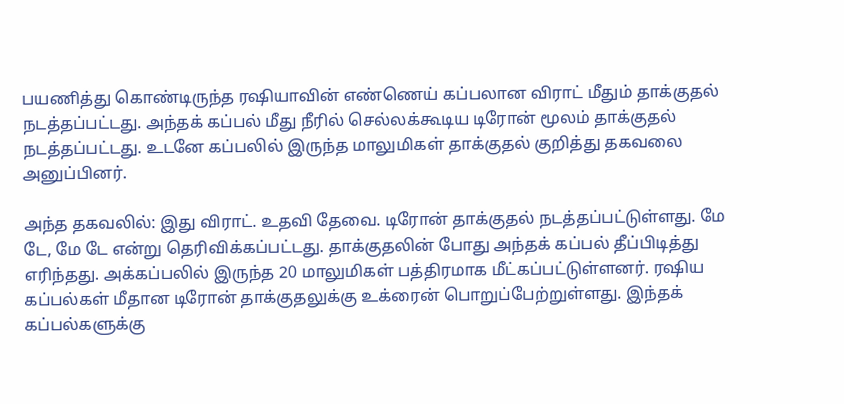பயணித்து கொண்டிருந்த ரஷியாவின் எண்ணெய் கப்பலான விராட் மீதும் தாக்குதல் நடத்தப்பட்டது. அந்தக் கப்பல் மீது நீரில் செல்லக்கூடிய டிரோன் மூலம் தாக்குதல் நடத்தப்பட்டது. உடனே கப்பலில் இருந்த மாலுமிகள் தாக்குதல் குறித்து தகவலை அனுப்பினர்.

அந்த தகவலில்: இது விராட். உதவி தேவை. டிரோன் தாக்குதல் நடத்தப்பட்டுள்ளது. மே டே, மே டே என்று தெரிவிக்கப்பட்டது. தாக்குதலின் போது அந்தக் கப்பல் தீப்பிடித்து எரிந்தது. அக்கப்பலில் இருந்த 20 மாலுமிகள் பத்திரமாக மீட்கப்பட்டுள்ளனர். ரஷிய கப்பல்கள் மீதான டிரோன் தாக்குதலுக்கு உக்ரைன் பொறுப்பேற்றுள்ளது. இந்தக் கப்பல்களுக்கு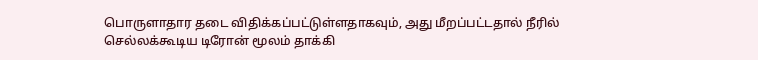பொருளாதார தடை விதிக்கப்பட்டுள்ளதாகவும், அது மீறப்பட்டதால் நீரில் செல்லக்கூடிய டிரோன் மூலம் தாக்கி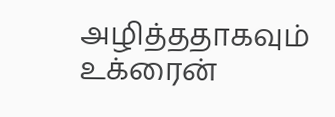அழித்ததாகவும் உக்ரைன்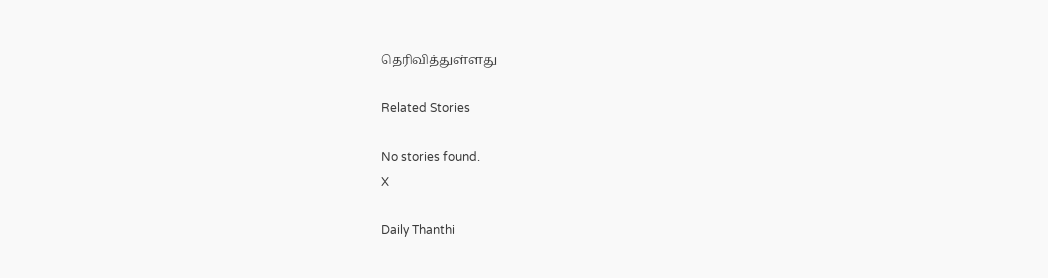தெரிவித்துள்ளது

Related Stories

No stories found.
X

Daily Thanthi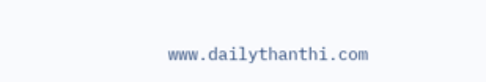www.dailythanthi.com